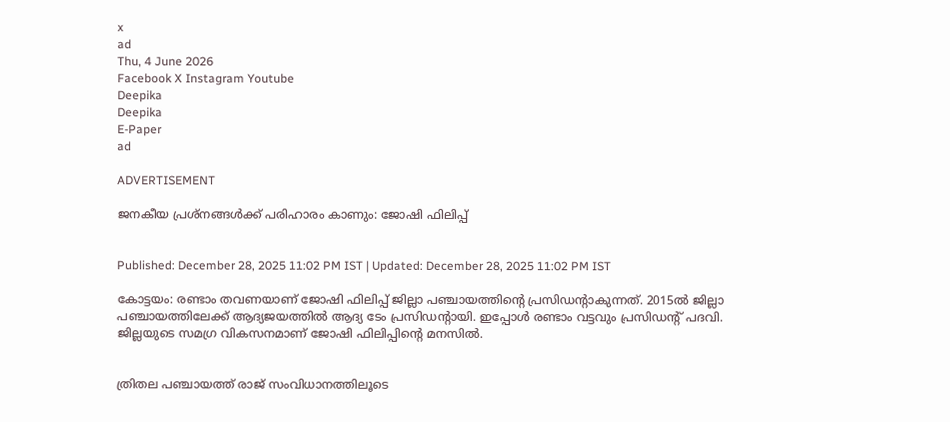x
ad
Thu, 4 June 2026
Facebook X Instagram Youtube
Deepika
Deepika
E-Paper
ad

ADVERTISEMENT

ജനകീയ പ്രശ്‌നങ്ങള്‍ക്ക് പരിഹാരം കാണും: ജോഷി ഫിലിപ്പ്


Published: December 28, 2025 11:02 PM IST | Updated: December 28, 2025 11:02 PM IST

കോട്ടയം: രണ്ടാം തവണയാണ് ജോഷി ഫിലിപ്പ് ജില്ലാ പഞ്ചായത്തിന്‍റെ പ്രസിഡന്‍റാകുന്നത്. 2015ല്‍ ജില്ലാ പഞ്ചായത്തിലേക്ക് ആദ്യജയത്തില്‍ ആദ്യ ടേം പ്രസിഡന്‍റായി. ഇപ്പോള്‍ രണ്ടാം വട്ടവും പ്രസിഡന്‍റ് പദവി. ജില്ലയുടെ സമഗ്ര വികസനമാണ് ജോഷി ഫിലിപ്പിന്‍റെ മനസില്‍.


ത്രിതല പഞ്ചായത്ത് രാജ് സംവിധാനത്തിലൂടെ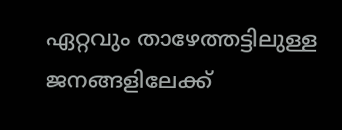ഏറ്റവും താഴേത്തട്ടിലുള്ള ജനങ്ങളിലേക്ക്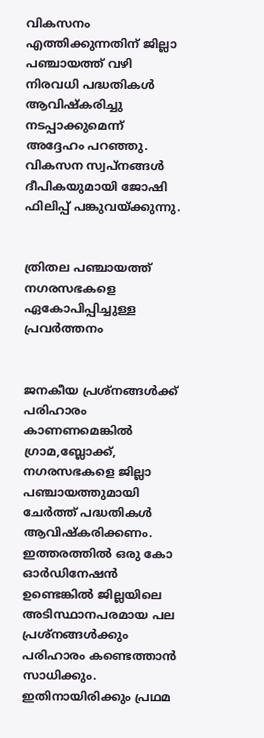വികസനം എത്തിക്കുന്നതിന് ജില്ലാ പഞ്ചായത്ത് വഴി നിരവധി പദ്ധതികള്‍ ആവിഷ്‌കരിച്ചു നടപ്പാക്കുമെന്ന് അദ്ദേഹം പറഞ്ഞു. വികസന സ്വപ്‌നങ്ങൾ ദീപികയുമായി ജോഷി ഫിലിപ്പ് പങ്കുവയ്ക്കുന്നു.


ത്രിതല പഞ്ചായത്ത് നഗരസഭകളെ
ഏകോപിപ്പിച്ചുള്ള പ്രവര്‍ത്തനം


ജനകീയ പ്രശ്‌നങ്ങള്‍ക്ക് പരിഹാരം കാണണമെങ്കില്‍ ഗ്രാമ,ബ്ലോക്ക്, നഗരസഭകളെ ജില്ലാ പഞ്ചായത്തുമായി ചേര്‍ത്ത് പദ്ധതികള്‍ ആവിഷ്‌കരിക്കണം. ഇത്തരത്തില്‍ ഒരു കോ ഓര്‍ഡിനേഷന്‍ ഉണ്ടെങ്കില്‍ ജില്ലയിലെ അടിസ്ഥാനപരമായ പല പ്രശ്‌നങ്ങള്‍ക്കും പരിഹാരം കണ്ടെത്താന്‍ സാധിക്കും. ഇതിനായിരിക്കും പ്രഥമ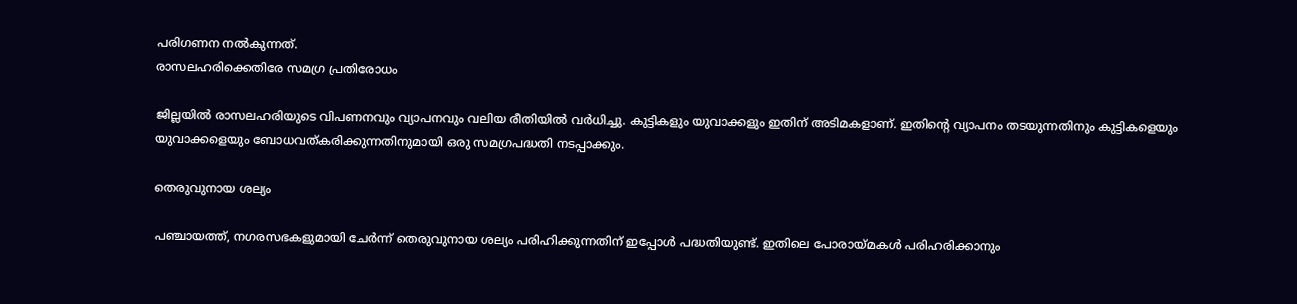പരിഗണന നല്‍കുന്നത്.
രാസലഹരിക്കെതിരേ സമഗ്ര പ്രതിരോധം

ജില്ലയില്‍ രാസലഹരിയുടെ വിപണനവും വ്യാപനവും വലിയ രീതിയില്‍ വര്‍ധിച്ചു. കുട്ടികളും യുവാക്കളും ഇതിന് അടിമകളാണ്. ഇതിന്‍റെ വ്യാപനം തടയുന്നതിനും കുട്ടികളെയും യുവാക്കളെയും ബോധവത്കരിക്കുന്നതിനുമായി ഒരു സമഗ്രപദ്ധതി നടപ്പാക്കും.

തെരുവുനായ ശല്യം

പഞ്ചായത്ത്, നഗരസഭകളുമായി ചേര്‍ന്ന് തെരുവുനായ ശല്യം പരിഹിക്കുന്നതിന് ഇപ്പോള്‍ പദ്ധതിയുണ്ട്. ഇതിലെ പോരായ്മകള്‍ പരിഹരിക്കാനും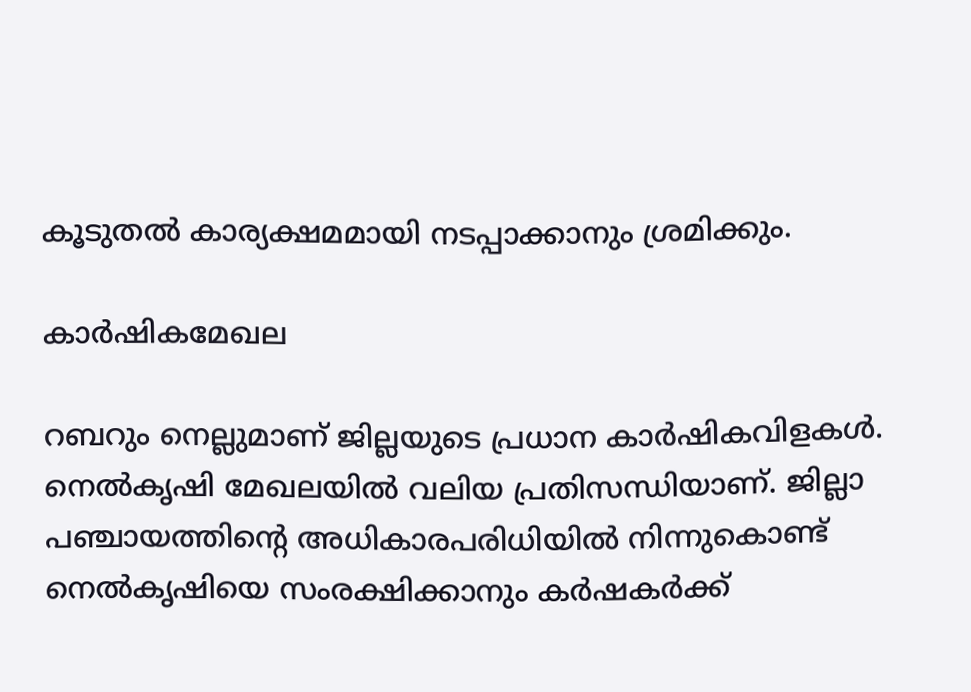കൂടുതല്‍ കാര്യക്ഷമമായി നടപ്പാക്കാനും ശ്രമിക്കും.

കാര്‍ഷികമേഖല

റബറും നെല്ലുമാണ് ജില്ലയുടെ പ്രധാന കാര്‍ഷികവിളകള്‍. നെല്‍കൃഷി മേഖലയില്‍ വലിയ പ്രതിസന്ധിയാണ്. ജില്ലാ പഞ്ചായത്തിന്‍റെ അധികാരപരിധിയില്‍ നിന്നുകൊണ്ട് നെല്‍കൃഷിയെ സംരക്ഷിക്കാനും കര്‍ഷകര്‍ക്ക്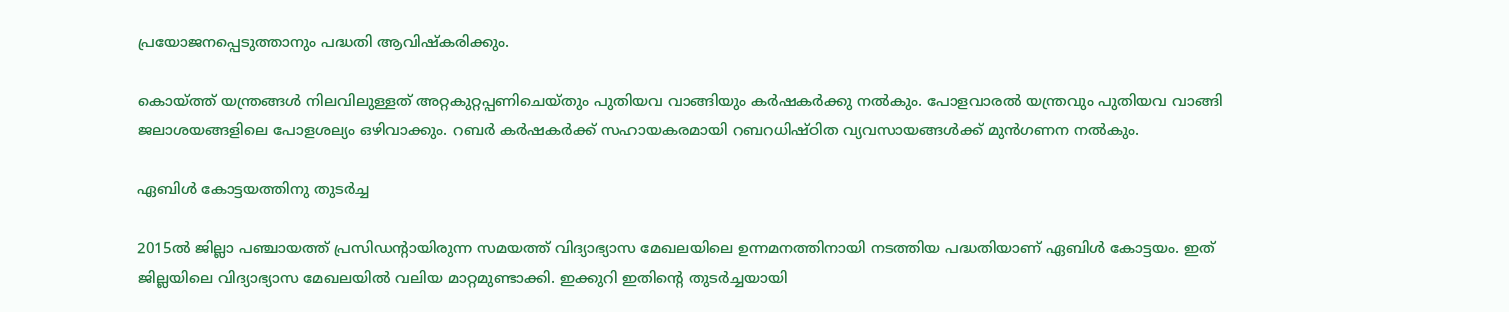പ്രയോജനപ്പെടുത്താനും പദ്ധതി ആവിഷ്‌കരിക്കും.

കൊയ്ത്ത് യന്ത്രങ്ങള്‍ നിലവിലുള്ളത് അറ്റകുറ്റപ്പണിചെയ്തും പുതിയവ വാങ്ങിയും കര്‍ഷകര്‍ക്കു നല്‍കും. പോളവാരല്‍ യന്ത്രവും പുതിയവ വാങ്ങി ജലാശയങ്ങളിലെ പോളശല്യം ഒഴിവാക്കും. റബര്‍ കര്‍ഷകര്‍ക്ക് സഹായകരമായി റബറധിഷ്ഠിത വ്യവസായങ്ങള്‍ക്ക് മുന്‍ഗണന നല്‍കും.

ഏബിള്‍ കോട്ടയത്തിനു തുടര്‍ച്ച

2015ല്‍ ജില്ലാ പഞ്ചായത്ത് പ്രസിഡന്‍റായിരുന്ന സമയത്ത് വിദ്യാഭ്യാസ മേഖലയിലെ ഉന്നമനത്തിനായി നടത്തിയ പദ്ധതിയാണ് ഏബിൾ കോട്ടയം. ഇത് ജില്ലയിലെ വിദ്യാഭ്യാസ മേഖലയില്‍ വലിയ മാറ്റമുണ്ടാക്കി. ഇക്കുറി ഇതിന്‍റെ തുടര്‍ച്ചയായി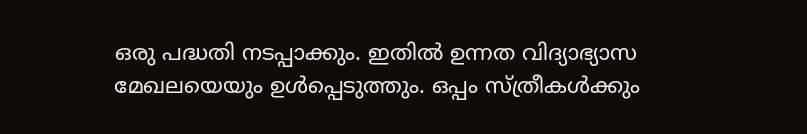ഒരു പദ്ധതി നടപ്പാക്കും. ഇതില്‍ ഉന്നത വിദ്യാഭ്യാസ മേഖലയെയും ഉള്‍പ്പെടുത്തും. ഒപ്പം സ്ത്രീകള്‍ക്കും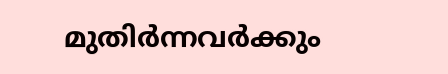മുതിര്‍ന്നവര്‍ക്കും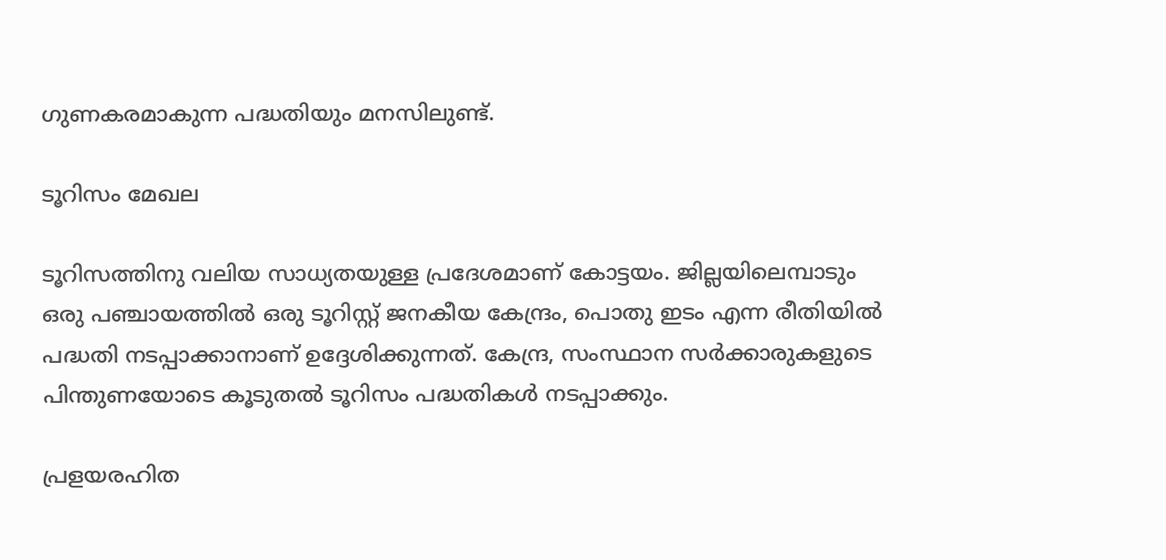ഗുണകരമാകുന്ന പദ്ധതിയും മനസിലുണ്ട്.

ടൂറിസം മേഖല

ടൂറിസത്തിനു വലിയ സാധ്യതയുള്ള പ്രദേശമാണ് കോട്ടയം. ജില്ലയിലെമ്പാടും ഒരു പഞ്ചായത്തില്‍ ഒരു ടൂറിസ്റ്റ് ജനകീയ കേന്ദ്രം, പൊതു ഇടം എന്ന രീതിയില്‍ പദ്ധതി നടപ്പാക്കാനാണ് ഉദ്ദേശിക്കുന്നത്. കേന്ദ്ര, സംസ്ഥാന സര്‍ക്കാരുകളുടെ പിന്തുണയോടെ കൂടുതല്‍ ടൂറിസം പദ്ധതികള്‍ നടപ്പാക്കും.

പ്രളയരഹിത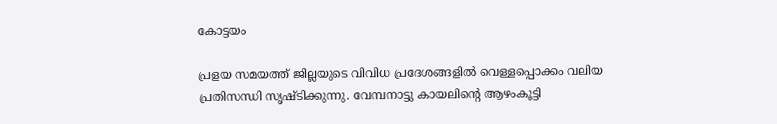കോട്ടയം

പ്രളയ സമയത്ത് ജില്ലയുടെ വിവിധ പ്രദേശങ്ങളില്‍ വെള്ളപ്പൊക്കം വലിയ പ്രതിസന്ധി സൃഷ്ടിക്കുന്നു. വേമ്പനാട്ടു കായലിന്‍റെ ആഴംകൂട്ടി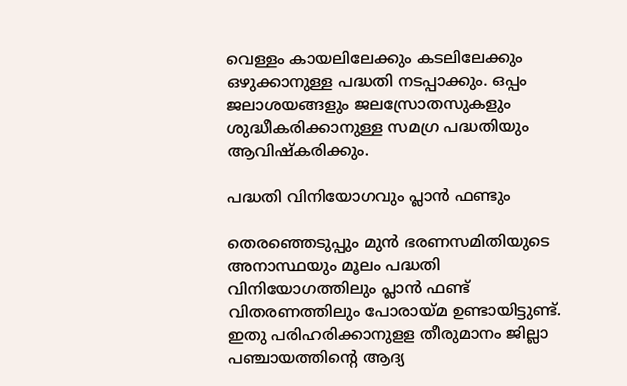വെള്ളം കായലിലേക്കും കടലിലേക്കും ഒഴുക്കാനുള്ള പദ്ധതി നടപ്പാക്കും. ഒപ്പം ജലാശയങ്ങളും ജലസ്രോതസുകളും ശുദ്ധീകരിക്കാനുള്ള സമഗ്ര പദ്ധതിയും ആവിഷ്‌കരിക്കും.

പദ്ധതി വിനിയോഗവും പ്ലാന്‍ ഫണ്ടും

തെരഞ്ഞെടുപ്പും മുന്‍ ഭരണസമിതിയുടെ അനാസ്ഥയും മൂലം പദ്ധതി വിനിയോഗത്തിലും പ്ലാൻ ഫണ്ട് വിതരണത്തിലും പോരായ്മ ഉണ്ടായിട്ടുണ്ട്. ഇതു പരിഹരിക്കാനുളള തീരുമാനം ജില്ലാ പഞ്ചായത്തിന്‍റെ ആദ്യ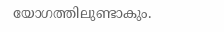യോഗത്തിലുണ്ടാകും.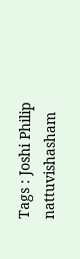Tags : Joshi Philip nattuvishasham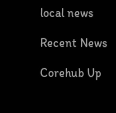local news

Recent News

Corehub Up